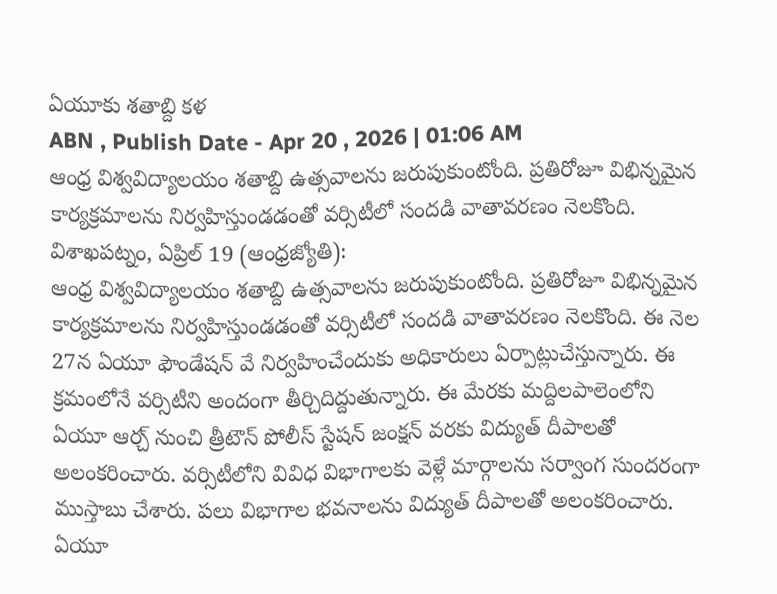ఏయూకు శతాబ్ది కళ
ABN , Publish Date - Apr 20 , 2026 | 01:06 AM
ఆంధ్ర విశ్వవిద్యాలయం శతాబ్ది ఉత్సవాలను జరుపుకుంటోంది. ప్రతిరోజూ విభిన్నమైన కార్యక్రమాలను నిర్వహిస్తుండడంతో వర్సిటీలో సందడి వాతావరణం నెలకొంది.
విశాఖపట్నం, ఏప్రిల్ 19 (ఆంధ్రజ్యోతి):
ఆంధ్ర విశ్వవిద్యాలయం శతాబ్ది ఉత్సవాలను జరుపుకుంటోంది. ప్రతిరోజూ విభిన్నమైన కార్యక్రమాలను నిర్వహిస్తుండడంతో వర్సిటీలో సందడి వాతావరణం నెలకొంది. ఈ నెల 27న ఏయూ ఫౌండేషన్ వే నిర్వహించేందుకు అధికారులు ఏర్పాట్లుచేస్తున్నారు. ఈ క్రమంలోనే వర్సిటీని అందంగా తీర్చిదిద్దుతున్నారు. ఈ మేరకు మద్దిలపాలెంలోని ఏయూ ఆర్చ్ నుంచి త్రీటౌన్ పోలీస్ స్టేషన్ జంక్షన్ వరకు విద్యుత్ దీపాలతో అలంకరించారు. వర్సిటీలోని వివిధ విభాగాలకు వెళ్లే మార్గాలను సర్వాంగ సుందరంగా ముస్తాబు చేశారు. పలు విభాగాల భవనాలను విద్యుత్ దీపాలతో అలంకరించారు. ఏయూ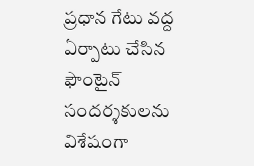ప్రధాన గేటు వద్ద ఏర్పాటు చేసిన ఫౌంటైన్ సందర్శకులను విశేషంగా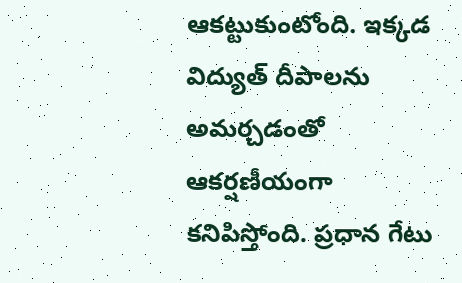ఆకట్టుకుంటోంది. ఇక్కడ విద్యుత్ దీపాలను అమర్చడంతో ఆకర్షణీయంగా కనిపిస్తోంది. ప్రధాన గేటు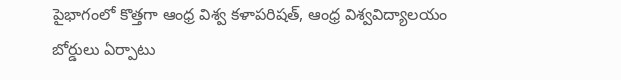పైభాగంలో కొత్తగా ఆంధ్ర విశ్వ కళాపరిషత్, ఆంధ్ర విశ్వవిద్యాలయం బోర్డులు ఏర్పాటు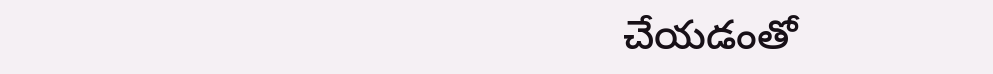చేయడంతో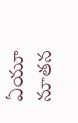ఏయూ నూతన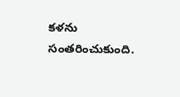కళను సంతరించుకుంది.